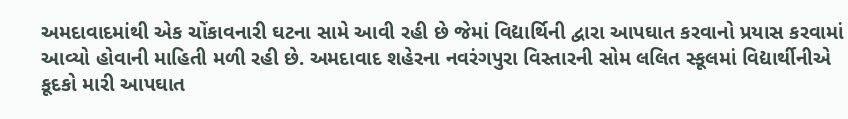અમદાવાદમાંથી એક ચોંકાવનારી ઘટના સામે આવી રહી છે જેમાં વિદ્યાર્થિની દ્વારા આપઘાત કરવાનો પ્રયાસ કરવામાં આવ્યો હોવાની માહિતી મળી રહી છે. અમદાવાદ શહેરના નવરંગપુરા વિસ્તારની સોમ લલિત સ્કૂલમાં વિદ્યાર્થીનીએ કૂદકો મારી આપઘાત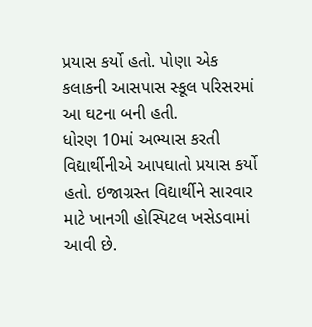પ્રયાસ કર્યો હતો. પોણા એક કલાકની આસપાસ સ્કૂલ પરિસરમાં આ ઘટના બની હતી.
ધોરણ 10માં અભ્યાસ કરતી વિદ્યાર્થીનીએ આપઘાતો પ્રયાસ કર્યો હતો. ઇજાગ્રસ્ત વિદ્યાર્થીને સારવાર માટે ખાનગી હોસ્પિટલ ખસેડવામાં આવી છે.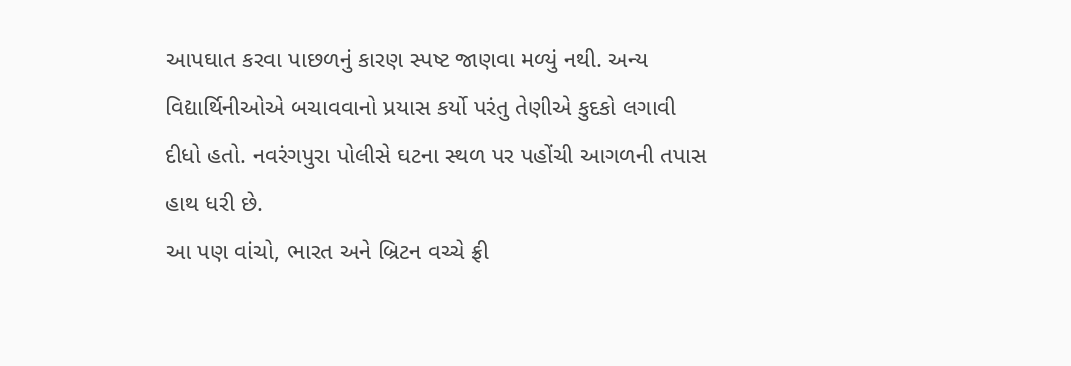આપઘાત કરવા પાછળનું કારણ સ્પષ્ટ જાણવા મળ્યું નથી. અન્ય વિદ્યાર્થિનીઓએ બચાવવાનો પ્રયાસ કર્યો પરંતુ તેણીએ કુદકો લગાવી દીધો હતો. નવરંગપુરા પોલીસે ઘટના સ્થળ પર પહોંચી આગળની તપાસ હાથ ધરી છે.
આ પણ વાંચો, ભારત અને બ્રિટન વચ્ચે ફ્રી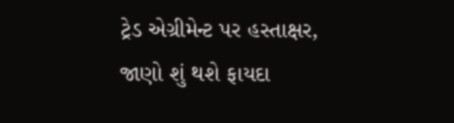ટ્રેડ એગ્રીમેન્ટ પર હસ્તાક્ષર, જાણો શું થશે ફાયદા